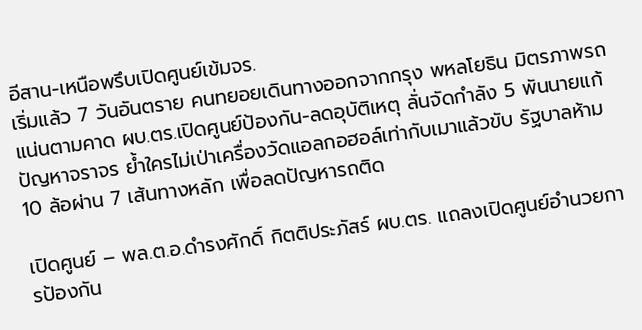อีสาน-เหนือพรึบเปิดศูนย์เข้มจร.
เริ่มแล้ว 7 วันอันตราย คนทยอยเดินทางออกจากกรุง พหลโยธิน มิตรภาพรถแน่นตามคาด ผบ.ตร.เปิดศูนย์ป้องกัน-ลดอุบัติเหตุ ลั่นจัดกำลัง 5 พันนายแก้ปัญหาจราจร ย้ำใครไม่เป่าเครื่องวัดแอลกอฮอล์เท่ากับเมาแล้วขับ รัฐบาลห้าม 10 ล้อผ่าน 7 เส้นทางหลัก เพื่อลดปัญหารถติด

เปิดศูนย์ – พล.ต.อ.ดำรงศักดิ์ กิตติประภัสร์ ผบ.ตร. แถลงเปิดศูนย์อำนวยการป้องกัน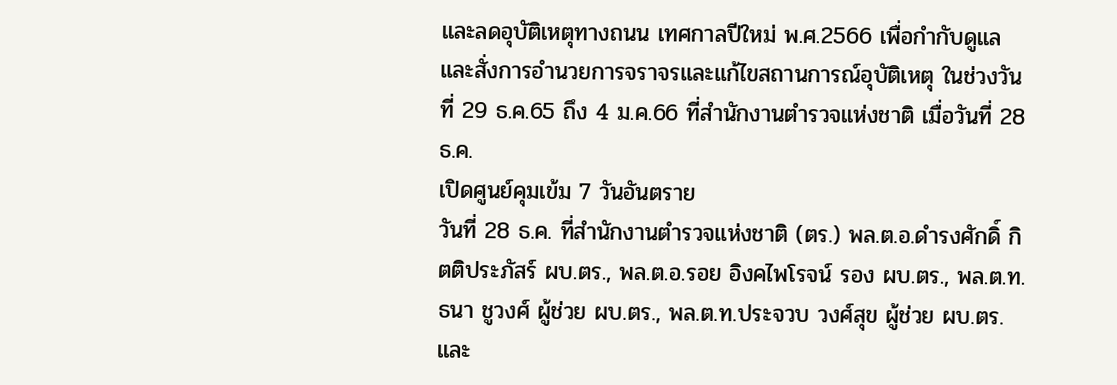และลดอุบัติเหตุทางถนน เทศกาลปีใหม่ พ.ศ.2566 เพื่อกำกับดูแลและสั่งการอำนวยการจราจรและแก้ไขสถานการณ์อุบัติเหตุ ในช่วงวันที่ 29 ธ.ค.65 ถึง 4 ม.ค.66 ที่สำนักงานตำรวจแห่งชาติ เมื่อวันที่ 28 ธ.ค.
เปิดศูนย์คุมเข้ม 7 วันอันตราย
วันที่ 28 ธ.ค. ที่สำนักงานตำรวจแห่งชาติ (ตร.) พล.ต.อ.ดำรงศักดิ์ กิตติประภัสร์ ผบ.ตร., พล.ต.อ.รอย อิงคไพโรจน์ รอง ผบ.ตร., พล.ต.ท.ธนา ชูวงศ์ ผู้ช่วย ผบ.ตร., พล.ต.ท.ประจวบ วงศ์สุข ผู้ช่วย ผบ.ตร. และ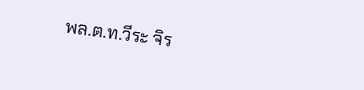พล.ต.ท.วีระ จิร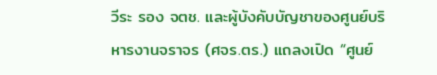วีระ รอง จตช. และผู้บังคับบัญชาของศูนย์บริหารงานจราจร (ศจร.ตร.) แถลงเปิด “ศูนย์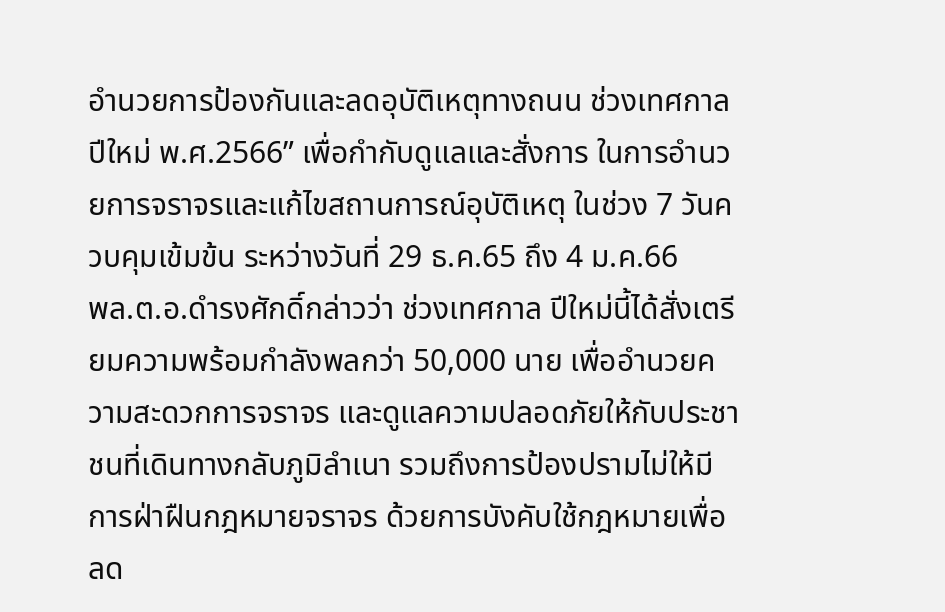อำนวยการป้องกันและลดอุบัติเหตุทางถนน ช่วงเทศกาลปีใหม่ พ.ศ.2566” เพื่อกำกับดูแลและสั่งการ ในการอำนวยการจราจรและแก้ไขสถานการณ์อุบัติเหตุ ในช่วง 7 วันควบคุมเข้มข้น ระหว่างวันที่ 29 ธ.ค.65 ถึง 4 ม.ค.66
พล.ต.อ.ดำรงศักดิ์กล่าวว่า ช่วงเทศกาล ปีใหม่นี้ได้สั่งเตรียมความพร้อมกำลังพลกว่า 50,000 นาย เพื่ออำนวยความสะดวกการจราจร และดูแลความปลอดภัยให้กับประชาชนที่เดินทางกลับภูมิลำเนา รวมถึงการป้องปรามไม่ให้มีการฝ่าฝืนกฎหมายจราจร ด้วยการบังคับใช้กฎหมายเพื่อลด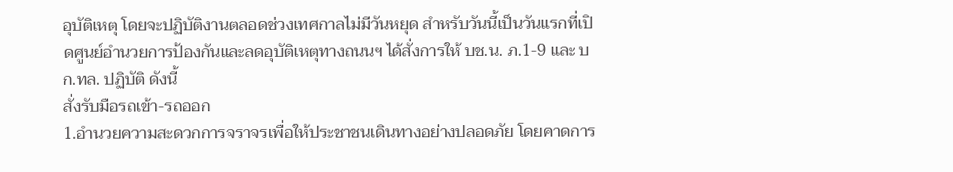อุบัติเหตุ โดยจะปฏิบัติงานตลอดช่วงเทศกาลไม่มีวันหยุด สำหรับวันนี้เป็นวันแรกที่เปิดศูนย์อำนวยการป้องกันและลดอุบัติเหตุทางถนนฯ ได้สั่งการให้ บช.น. ภ.1-9 และ บก.ทล. ปฏิบัติ ดังนี้
สั่งรับมือรถเข้า-รถออก
1.อำนวยความสะดวกการจราจรเพื่อให้ประชาชนเดินทางอย่างปลอดภัย โดยคาดการ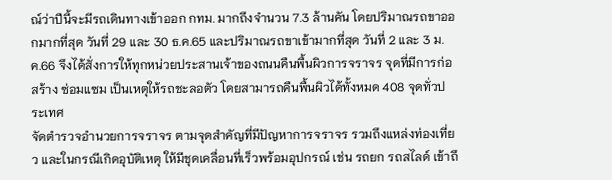ณ์ว่าปีนี้จะมีรถเดินทางเข้าออก กทม. มากถึงจำนวน 7.3 ล้านคัน โดยปริมาณรถขาออกมากที่สุด วันที่ 29 และ 30 ธ.ค.65 และปริมาณรถขาเข้ามากที่สุด วันที่ 2 และ 3 ม.ค.66 จึงได้สั่งการให้ทุกหน่วยประสานเจ้าของถนนคืนพื้นผิวการจราจร จุดที่มีการก่อสร้าง ซ่อมแซม เป็นเหตุให้รถชะลอตัว โดยสามารถคืนพื้นผิวได้ทั้งหมด 408 จุดทั่วประเทศ
จัดตำรวจอำนวยการจราจร ตามจุดสำคัญที่มีปัญหาการจราจร รวมถึงแหล่งท่องเที่ยว และในกรณีเกิดอุบัติเหตุ ให้มีชุดเคลื่อนที่เร็วพร้อมอุปกรณ์ เช่น รถยก รถสไลด์ เข้าถึ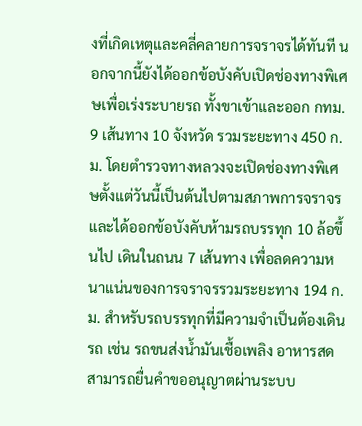งที่เกิดเหตุและคลี่คลายการจราจรได้ทันที นอกจากนี้ยังได้ออกข้อบังคับเปิดช่องทางพิเศษเพื่อเร่งระบายรถ ทั้งขาเข้าและออก กทม. 9 เส้นทาง 10 จังหวัด รวมระยะทาง 450 ก.ม. โดยตำรวจทางหลวงจะเปิดช่องทางพิเศษตั้งแต่วันนี้เป็นต้นไปตามสภาพการจราจร และได้ออกข้อบังคับห้ามรถบรรทุก 10 ล้อขึ้นไป เดินในถนน 7 เส้นทาง เพื่อลดความหนาแน่นของการจราจรรวมระยะทาง 194 ก.ม. สำหรับรถบรรทุกที่มีความจำเป็นต้องเดินรถ เช่น รถขนส่งน้ำมันเชื้อเพลิง อาหารสด สามารถยื่นคำขออนุญาตผ่านระบบ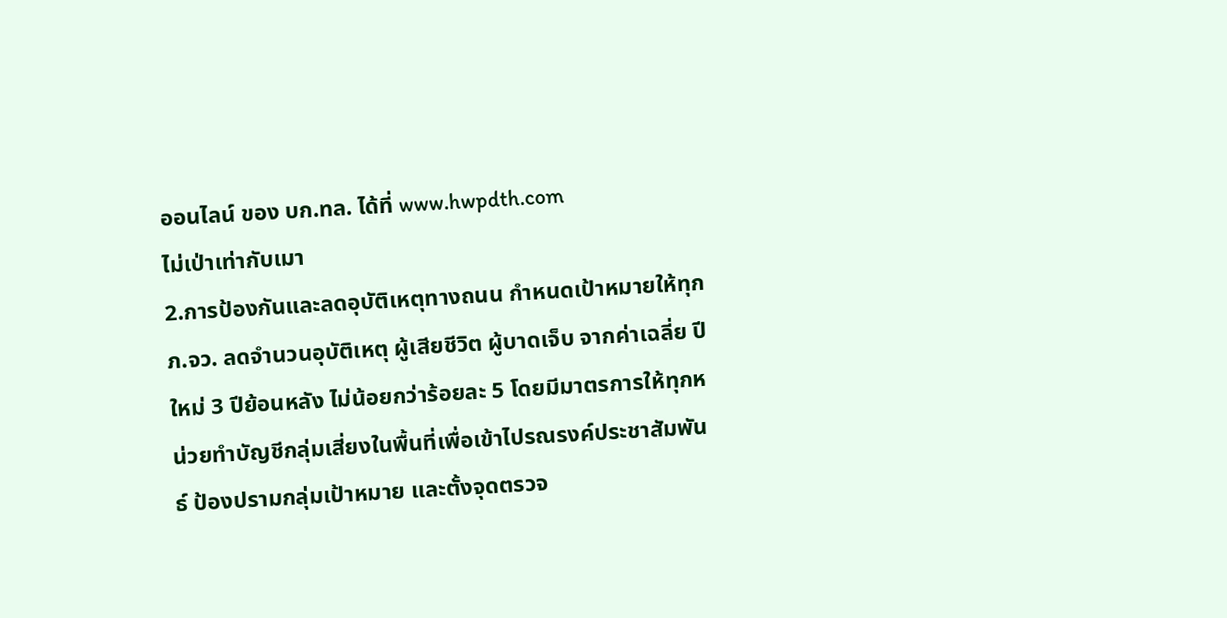ออนไลน์ ของ บก.ทล. ได้ที่ www.hwpdth.com
ไม่เป่าเท่ากับเมา
2.การป้องกันและลดอุบัติเหตุทางถนน กำหนดเป้าหมายให้ทุก ภ.จว. ลดจำนวนอุบัติเหตุ ผู้เสียชีวิต ผู้บาดเจ็บ จากค่าเฉลี่ย ปีใหม่ 3 ปีย้อนหลัง ไม่น้อยกว่าร้อยละ 5 โดยมีมาตรการให้ทุกหน่วยทำบัญชีกลุ่มเสี่ยงในพื้นที่เพื่อเข้าไปรณรงค์ประชาสัมพันธ์ ป้องปรามกลุ่มเป้าหมาย และตั้งจุดตรวจ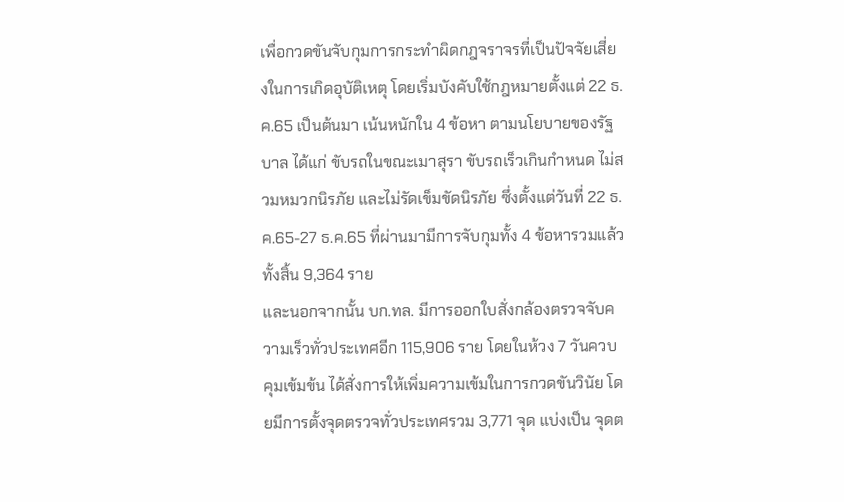เพื่อกวดขันจับกุมการกระทำผิดกฎจราจรที่เป็นปัจจัยเสี่ยงในการเกิดอุบัติเหตุ โดยเริ่มบังคับใช้กฎหมายตั้งแต่ 22 ธ.ค.65 เป็นต้นมา เน้นหนักใน 4 ข้อหา ตามนโยบายของรัฐบาล ได้แก่ ขับรถในขณะเมาสุรา ขับรถเร็วเกินกำหนด ไม่สวมหมวกนิรภัย และไม่รัดเข็มขัดนิรภัย ซึ่งตั้งแต่วันที่ 22 ธ.ค.65-27 ธ.ค.65 ที่ผ่านมามีการจับกุมทั้ง 4 ข้อหารวมแล้วทั้งสิ้น 9,364 ราย
และนอกจากนั้น บก.ทล. มีการออกใบสั่งกล้องตรวจจับความเร็วทั่วประเทศอีก 115,906 ราย โดยในห้วง 7 วันควบคุมเข้มข้น ได้สั่งการให้เพิ่มความเข้มในการกวดขันวินัย โดยมีการตั้งจุดตรวจทั่วประเทศรวม 3,771 จุด แบ่งเป็น จุดต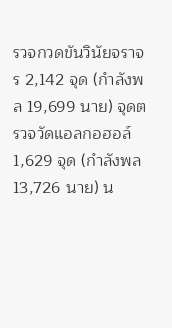รวจกวดขันวินัยจราจร 2,142 จุด (กำลังพล 19,699 นาย) จุดตรวจวัดแอลกอฮอล์ 1,629 จุด (กำลังพล 13,726 นาย) น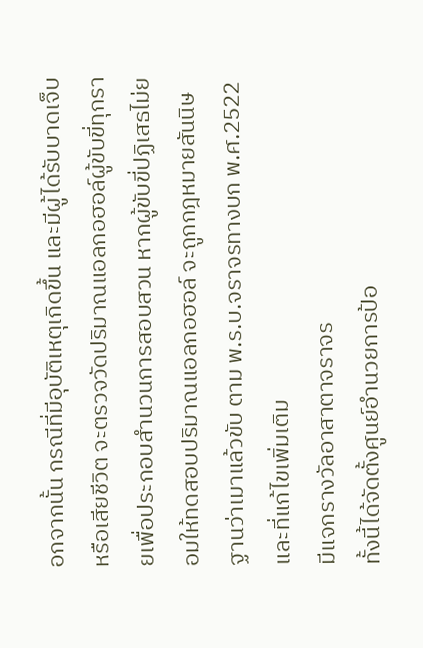อกจากนั้น กรณีที่มีอุบัติเหตุเกิดขึ้น และมีผู้ได้รับบาดเจ็บหรือเสียชีวิต จะตรวจวัดปริมาณแอลกอฮอล์ผู้ขับขี่ทุกรายเพื่อประกอบสำนวนการสอบสวน หากผู้ขับขี่ปฏิเสธไม่ยอมให้ทดสอบปริมาณแอลกอฮอล์ จะถูกกฎหมายสันนิษฐานว่าเมาแล้วขับ ตาม พ.ร.บ.จราจรทางบก พ.ศ.2522 และที่แก้ไขเพิ่มเติม
มีแจกรางวัลอาสาตาจราจร
ทั้งนี้ได้จัดตั้งศูนย์อำนวยการป้อ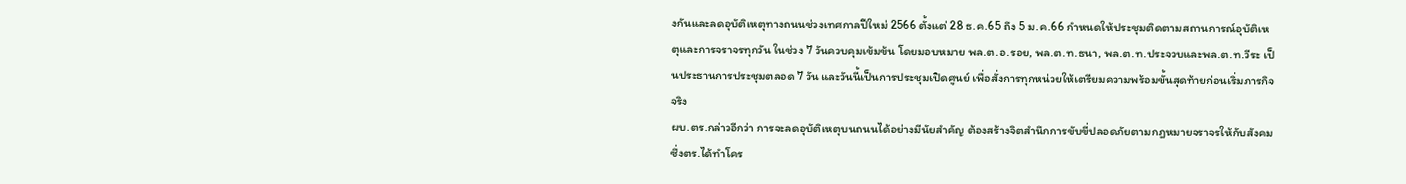งกันและลดอุบัติเหตุทางถนนช่วงเทศกาลปีใหม่ 2566 ตั้งแต่ 28 ธ.ค.65 ถึง 5 ม.ค.66 กำหนดให้ประชุมติดตามสถานการณ์อุบัติเหตุและการจราจรทุกวัน ในช่วง 7 วันควบคุมเข้มข้น โดยมอบหมาย พล.ต.อ.รอย, พล.ต.ท.ธนา, พล.ต.ท.ประจวบและพล.ต.ท.วีระ เป็นประธานการประชุมตลอด 7 วัน และวันนี้เป็นการประชุมเปิดศูนย์ เพื่อสั่งการทุกหน่วยให้เตรียมความพร้อมขั้นสุดท้ายก่อนเริ่มภารกิจจริง
ผบ.ตร.กล่าวอีกว่า การจะลดอุบัติเหตุบนถนนได้อย่างมีนัยสำคัญ ต้องสร้างจิตสำนึกการขับขี่ปลอดภัยตามกฎหมายจราจรให้กับสังคม ซึ่งตร.ได้ทำโคร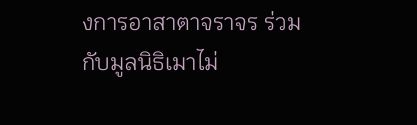งการอาสาตาจราจร ร่วมกับมูลนิธิเมาไม่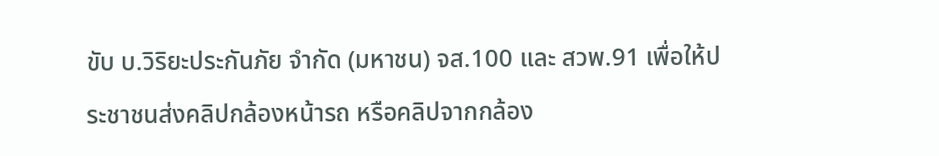ขับ บ.วิริยะประกันภัย จำกัด (มหาชน) จส.100 และ สวพ.91 เพื่อให้ประชาชนส่งคลิปกล้องหน้ารถ หรือคลิปจากกล้อง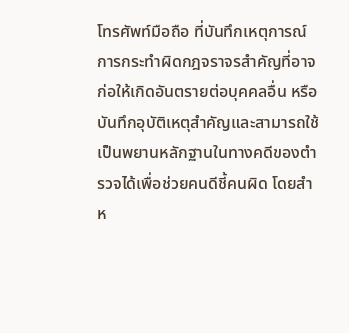โทรศัพท์มือถือ ที่บันทึกเหตุการณ์การกระทำผิดกฎจราจรสำคัญที่อาจก่อให้เกิดอันตรายต่อบุคคลอื่น หรือบันทึกอุบัติเหตุสำคัญและสามารถใช้เป็นพยานหลักฐานในทางคดีของตำรวจได้เพื่อช่วยคนดีชี้คนผิด โดยสำห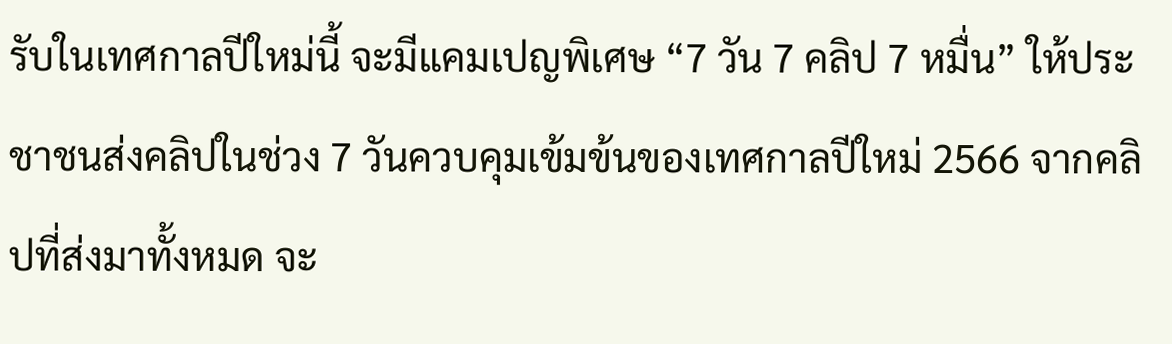รับในเทศกาลปีใหม่นี้ จะมีแคมเปญพิเศษ “7 วัน 7 คลิป 7 หมื่น” ให้ประชาชนส่งคลิปในช่วง 7 วันควบคุมเข้มข้นของเทศกาลปีใหม่ 2566 จากคลิปที่ส่งมาทั้งหมด จะ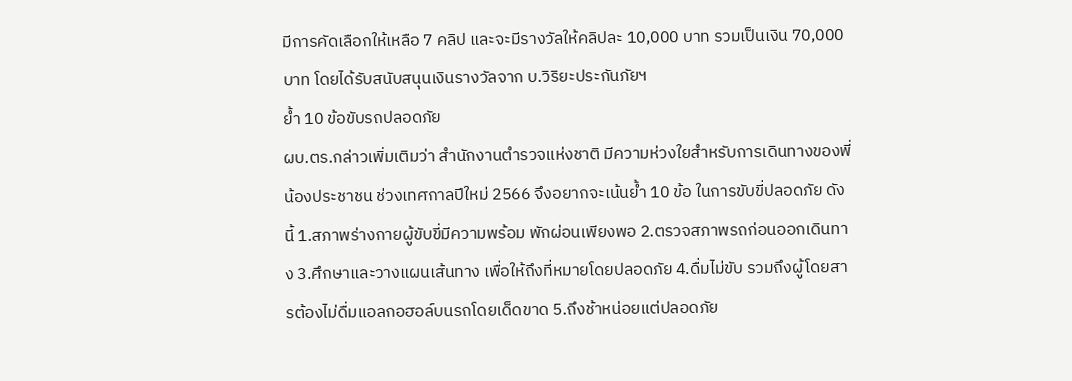มีการคัดเลือกให้เหลือ 7 คลิป และจะมีรางวัลให้คลิปละ 10,000 บาท รวมเป็นเงิน 70,000 บาท โดยได้รับสนับสนุนเงินรางวัลจาก บ.วิริยะประกันภัยฯ
ย้ำ 10 ข้อขับรถปลอดภัย
ผบ.ตร.กล่าวเพิ่มเติมว่า สำนักงานตำรวจแห่งชาติ มีความห่วงใยสำหรับการเดินทางของพี่น้องประชาชน ช่วงเทศกาลปีใหม่ 2566 จึงอยากจะเน้นย้ำ 10 ข้อ ในการขับขี่ปลอดภัย ดังนี้ 1.สภาพร่างกายผู้ขับขี่มีความพร้อม พักผ่อนเพียงพอ 2.ตรวจสภาพรถก่อนออกเดินทาง 3.ศึกษาและวางแผนเส้นทาง เพื่อให้ถึงที่หมายโดยปลอดภัย 4.ดื่มไม่ขับ รวมถึงผู้โดยสารต้องไม่ดื่มแอลกอฮอล์บนรถโดยเด็ดขาด 5.ถึงช้าหน่อยแต่ปลอดภัย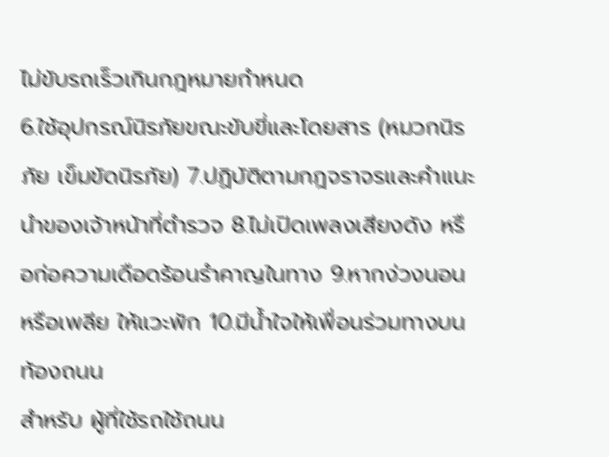ไม่ขับรถเร็วเกินกฎหมายกำหนด
6.ใช้อุปกรณ์นิรภัยขณะขับขี่และโดยสาร (หมวกนิรภัย เข็มขัดนิรภัย) 7.ปฏิบัติตามกฎจราจรและคำแนะนำของเจ้าหน้าที่ตำรวจ 8.ไม่เปิดเพลงเสียงดัง หรือก่อความเดือดร้อนรำคาญในทาง 9.หากง่วงนอนหรือเพลีย ให้แวะพัก 10.มีน้ำใจให้เพื่อนร่วมทางบนท้องถนน
สำหรับ ผู้ที่ใช้รถใช้ถนน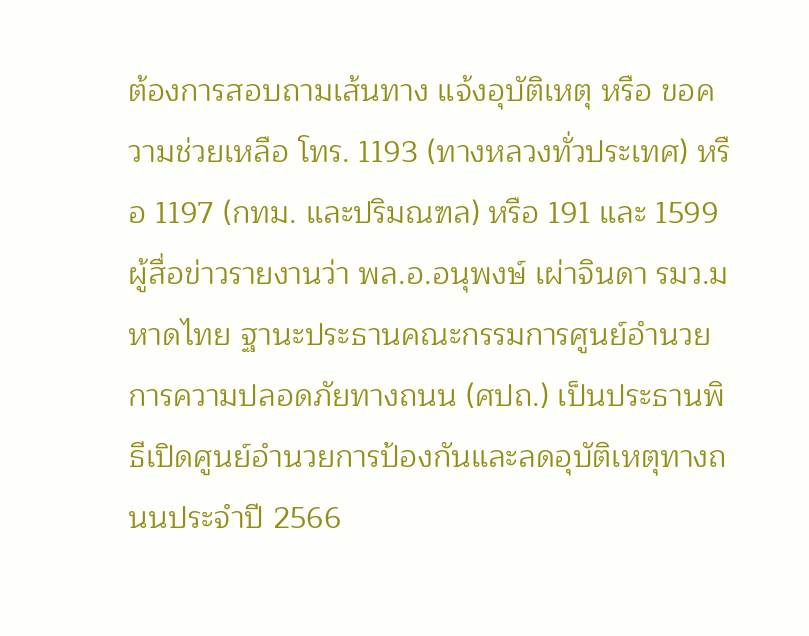ต้องการสอบถามเส้นทาง แจ้งอุบัติเหตุ หรือ ขอความช่วยเหลือ โทร. 1193 (ทางหลวงทั่วประเทศ) หรือ 1197 (กทม. และปริมณฑล) หรือ 191 และ 1599
ผู้สื่อข่าวรายงานว่า พล.อ.อนุพงษ์ เผ่าจินดา รมว.มหาดไทย ฐานะประธานคณะกรรมการศูนย์อำนวยการความปลอดภัยทางถนน (ศปถ.) เป็นประธานพิธีเปิดศูนย์อำนวยการป้องกันและลดอุบัติเหตุทางถนนประจำปี 2566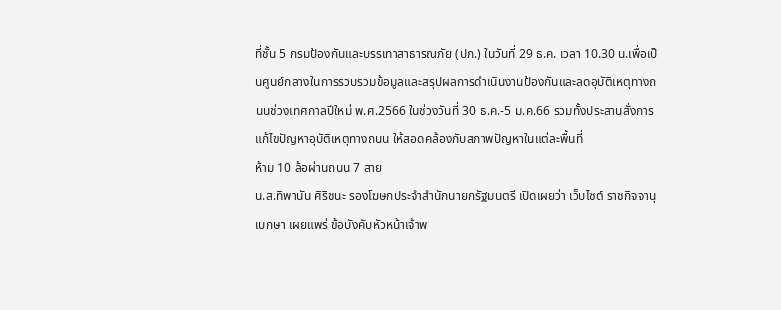ที่ชั้น 5 กรมป้องกันและบรรเทาสาธารณภัย (ปภ.) ในวันที่ 29 ธ.ค. เวลา 10.30 น.เพื่อเป็นศูนย์กลางในการรวบรวมข้อมูลและสรุปผลการดำเนินงานป้องกันและลดอุบัติเหตุทางถนนช่วงเทศกาลปีใหม่ พ.ศ.2566 ในช่วงวันที่ 30 ธ.ค.-5 ม.ค.66 รวมทั้งประสานสั่งการแก้ไขปัญหาอุบัติเหตุทางถนน ให้สอดคล้องกับสภาพปัญหาในแต่ละพื้นที่
ห้าม 10 ล้อผ่านถนน 7 สาย
น.ส.ทิพานัน ศิริชนะ รองโฆษกประจำสำนักนายกรัฐมนตรี เปิดเผยว่า เว็บไซต์ ราชกิจจานุเบกษา เผยแพร่ ข้อบังคับหัวหน้าเจ้าพ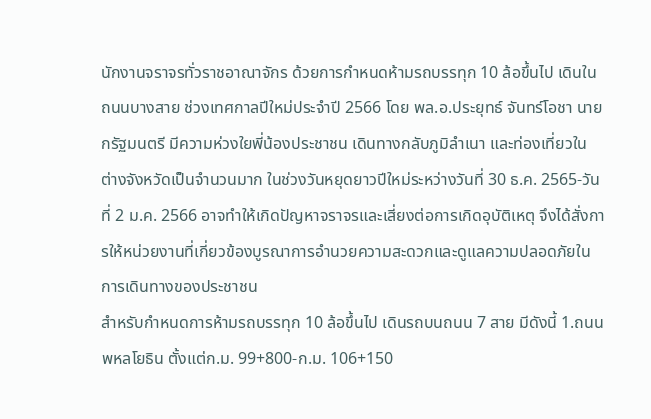นักงานจราจรทั่วราชอาณาจักร ด้วยการกำหนดห้ามรถบรรทุก 10 ล้อขึ้นไป เดินในถนนบางสาย ช่วงเทศกาลปีใหม่ประจำปี 2566 โดย พล.อ.ประยุทธ์ จันทร์โอชา นายกรัฐมนตรี มีความห่วงใยพี่น้องประชาชน เดินทางกลับภูมิลำเนา และท่องเที่ยวใน ต่างจังหวัดเป็นจำนวนมาก ในช่วงวันหยุดยาวปีใหม่ระหว่างวันที่ 30 ธ.ค. 2565-วันที่ 2 ม.ค. 2566 อาจทำให้เกิดปัญหาจราจรและเสี่ยงต่อการเกิดอุบัติเหตุ จึงได้สั่งการให้หน่วยงานที่เกี่ยวข้องบูรณาการอำนวยความสะดวกและดูแลความปลอดภัยในการเดินทางของประชาชน
สำหรับกำหนดการห้ามรถบรรทุก 10 ล้อขึ้นไป เดินรถบนถนน 7 สาย มีดังนี้ 1.ถนนพหลโยธิน ตั้งแต่ก.ม. 99+800-ก.ม. 106+150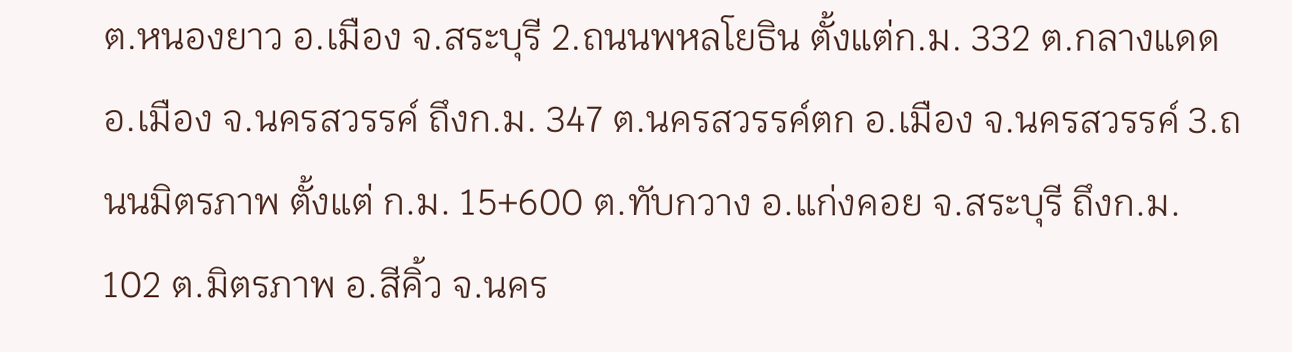ต.หนองยาว อ.เมือง จ.สระบุรี 2.ถนนพหลโยธิน ตั้งแต่ก.ม. 332 ต.กลางแดด อ.เมือง จ.นครสวรรค์ ถึงก.ม. 347 ต.นครสวรรค์ตก อ.เมือง จ.นครสวรรค์ 3.ถนนมิตรภาพ ตั้งแต่ ก.ม. 15+600 ต.ทับกวาง อ.แก่งคอย จ.สระบุรี ถึงก.ม. 102 ต.มิตรภาพ อ.สีคิ้ว จ.นคร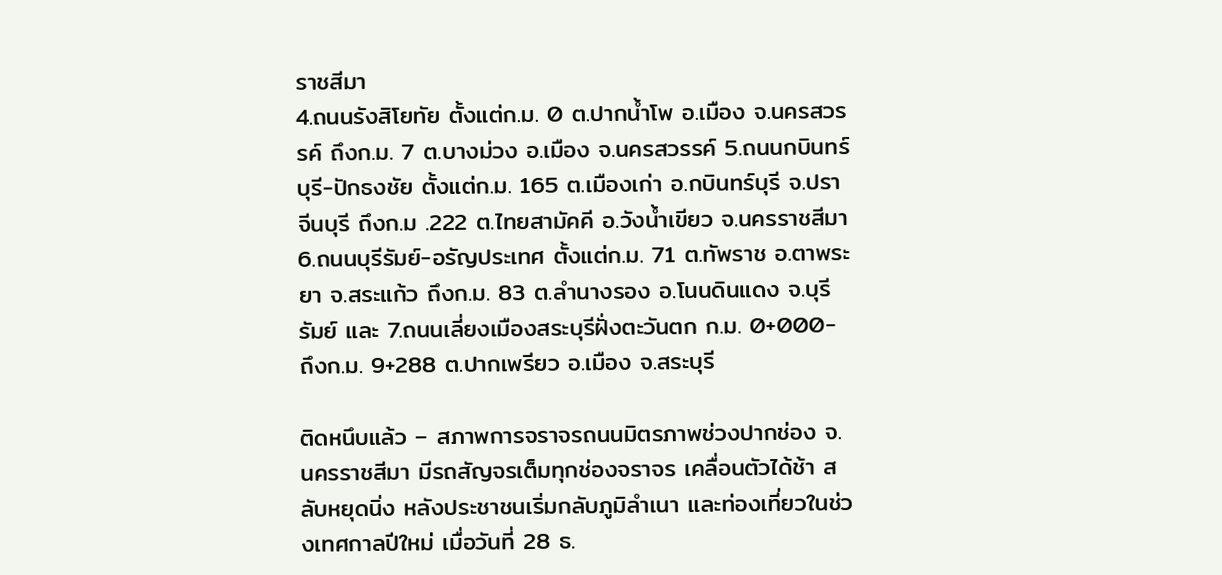ราชสีมา
4.ถนนรังสิโยทัย ตั้งแต่ก.ม. 0 ต.ปากน้ำโพ อ.เมือง จ.นครสวรรค์ ถึงก.ม. 7 ต.บางม่วง อ.เมือง จ.นครสวรรค์ 5.ถนนกบินทร์บุรี-ปักธงชัย ตั้งแต่ก.ม. 165 ต.เมืองเก่า อ.กบินทร์บุรี จ.ปราจีนบุรี ถึงก.ม .222 ต.ไทยสามัคคี อ.วังน้ำเขียว จ.นครราชสีมา 6.ถนนบุรีรัมย์-อรัญประเทศ ตั้งแต่ก.ม. 71 ต.ทัพราช อ.ตาพระยา จ.สระแก้ว ถึงก.ม. 83 ต.ลำนางรอง อ.โนนดินแดง จ.บุรีรัมย์ และ 7.ถนนเลี่ยงเมืองสระบุรีฝั่งตะวันตก ก.ม. 0+000- ถึงก.ม. 9+288 ต.ปากเพรียว อ.เมือง จ.สระบุรี

ติดหนึบแล้ว – สภาพการจราจรถนนมิตรภาพช่วงปากช่อง จ.นครราชสีมา มีรถสัญจรเต็มทุกช่องจราจร เคลื่อนตัวได้ช้า สลับหยุดนิ่ง หลังประชาชนเริ่มกลับภูมิลำเนา และท่องเที่ยวในช่วงเทศกาลปีใหม่ เมื่อวันที่ 28 ธ.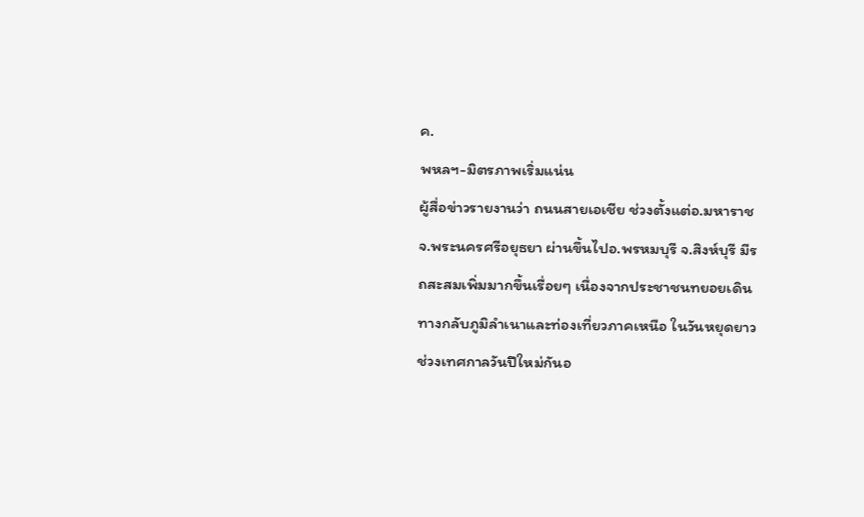ค.
พหลฯ-มิตรภาพเริ่มแน่น
ผู้สื่อข่าวรายงานว่า ถนนสายเอเชีย ช่วงตั้งแต่อ.มหาราช จ.พระนครศรีอยุธยา ผ่านขึ้นไปอ.พรหมบุรี จ.สิงห์บุรี มีรถสะสมเพิ่มมากขึ้นเรื่อยๆ เนื่องจากประชาชนทยอยเดินทางกลับภูมิลำเนาและท่องเที่ยวภาคเหนือ ในวันหยุดยาวช่วงเทศกาลวันปีใหม่กันอ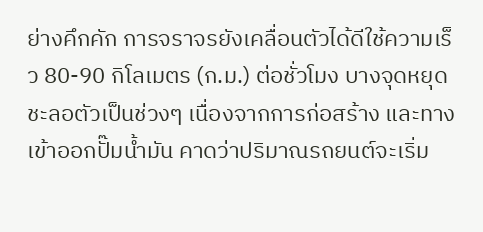ย่างคึกคัก การจราจรยังเคลื่อนตัวได้ดีใช้ความเร็ว 80-90 กิโลเมตร (ก.ม.) ต่อชั่วโมง บางจุดหยุดชะลอตัวเป็นช่วงๆ เนื่องจากการก่อสร้าง และทางเข้าออกปั๊มน้ำมัน คาดว่าปริมาณรถยนต์จะเริ่ม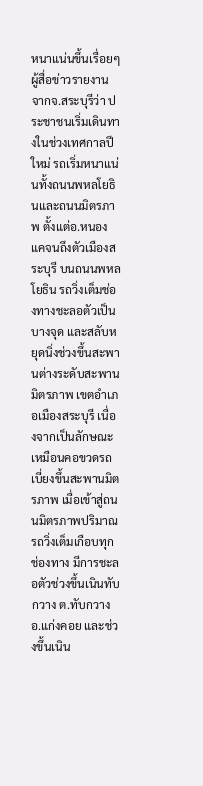หนาแน่นขึ้นเรื่อยๆ
ผู้สื่อข่าวรายงานจากจ.สระบุรีว่า ประชาชนเริ่มเดินทางในช่วงเทศกาลปีใหม่ รถเริ่มหนาแน่นทั้งถนนพหลโยธินและถนนมิตรภาพ ตั้งแต่อ.หนองแคจนถึงตัวเมืองสระบุรี บนถนนพหลโยธิน รถวิ่งเต็มช่องทางชะลอตัวเป็นบางจุด และสลับหยุดนิ่งช่วงขึ้นสะพานต่างระดับสะพานมิตรภาพ เขตอำเภอเมืองสระบุรี เนื่องจากเป็นลักษณะเหมือนคอขวดรถเบี่ยงขึ้นสะพานมิตรภาพ เมื่อเข้าสู่ถนนมิตรภาพปริมาณรถวิ่งเต็มเกือบทุกช่องทาง มีการชะลอตัวช่วงขึ้นเนินทับกวาง ต.ทับกวาง อ.แก่งคอย และช่วงขึ้นเนิน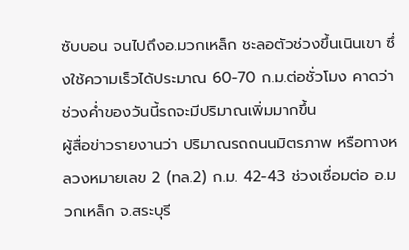ซับบอน จนไปถึงอ.มวกเหล็ก ชะลอตัวช่วงขึ้นเนินเขา ซึ่งใช้ความเร็วได้ประมาณ 60-70 ก.ม.ต่อชั่วโมง คาดว่าช่วงค่ำของวันนี้รถจะมีปริมาณเพิ่มมากขึ้น
ผู้สื่อข่าวรายงานว่า ปริมาณรถถนนมิตรภาพ หรือทางหลวงหมายเลข 2 (ทล.2) ก.ม. 42-43 ช่วงเชื่อมต่อ อ.มวกเหล็ก จ.สระบุรี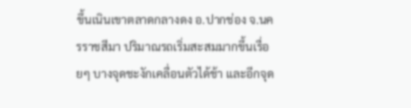ขึ้นเนินเขาตลาดกลางดง อ.ปากช่อง จ.นครราชสีมา ปริมาณรถเริ่มสะสมมากขึ้นเรื่อยๆ บางจุดชะงักเคลื่อนตัวได้ช้า และอีกจุด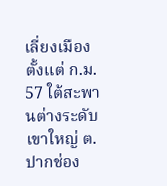เลี่ยงเมืองตั้งแต่ ก.ม. 57 ใต้สะพานต่างระดับเขาใหญ่ ต.ปากช่อง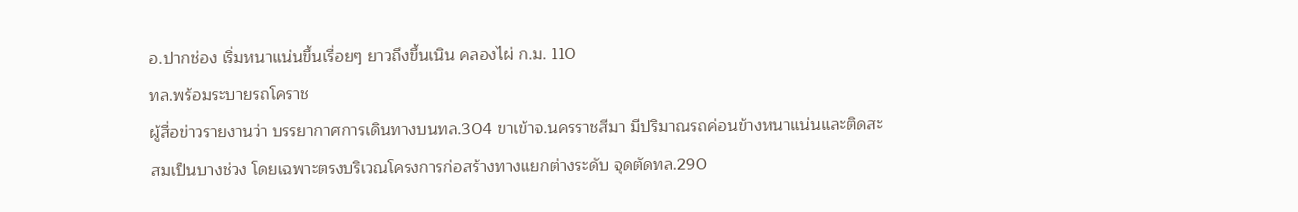อ.ปากช่อง เริ่มหนาแน่นขึ้นเรื่อยๆ ยาวถึงขึ้นเนิน คลองไผ่ ก.ม. 110
ทล.พร้อมระบายรถโคราช
ผู้สื่อข่าวรายงานว่า บรรยากาศการเดินทางบนทล.304 ขาเข้าจ.นครราชสีมา มีปริมาณรถค่อนข้างหนาแน่นและติดสะสมเป็นบางช่วง โดยเฉพาะตรงบริเวณโครงการก่อสร้างทางแยกต่างระดับ จุดตัดทล.290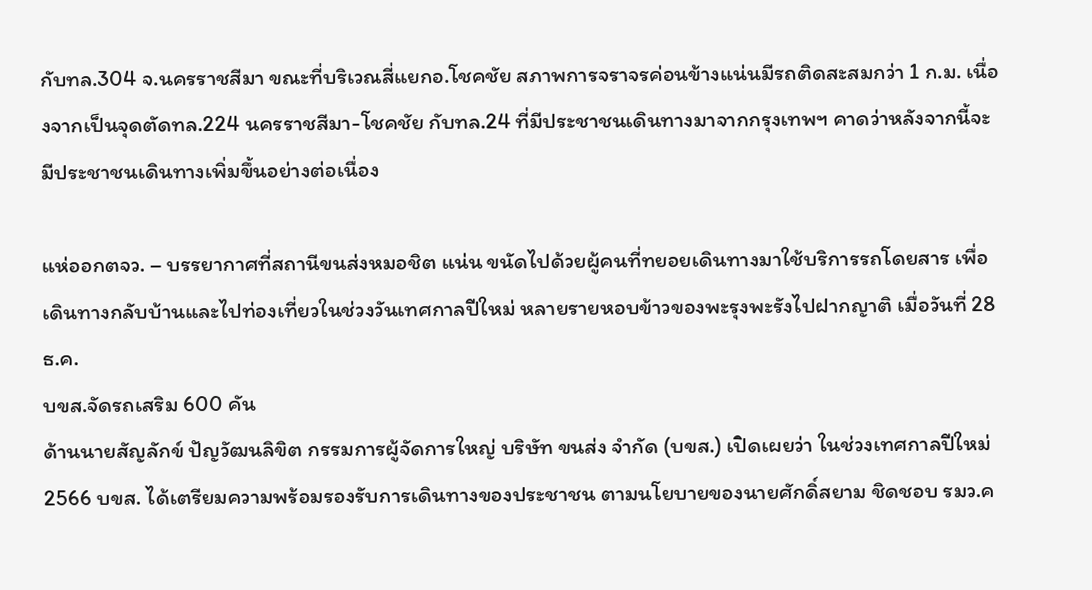กับทล.304 จ.นครราชสีมา ขณะที่บริเวณสี่แยกอ.โชคชัย สภาพการจราจรค่อนข้างแน่นมีรถติดสะสมกว่า 1 ก.ม. เนื่องจากเป็นจุดตัดทล.224 นครราชสีมา-โชคชัย กับทล.24 ที่มีประชาชนเดินทางมาจากกรุงเทพฯ คาดว่าหลังจากนี้จะมีประชาชนเดินทางเพิ่มขึ้นอย่างต่อเนื่อง

แห่ออกตจว. – บรรยากาศที่สถานีขนส่งหมอชิต แน่น ขนัดไปด้วยผู้คนที่ทยอยเดินทางมาใช้บริการรถโดยสาร เพื่อเดินทางกลับบ้านและไปท่องเที่ยวในช่วงวันเทศกาลปีใหม่ หลายรายหอบข้าวของพะรุงพะรังไปฝากญาติ เมื่อวันที่ 28 ธ.ค.
บขส.จัดรถเสริม 600 คัน
ด้านนายสัญลักข์ ปัญวัฒนลิขิต กรรมการผู้จัดการใหญ่ บริษัท ขนส่ง จำกัด (บขส.) เปิดเผยว่า ในช่วงเทศกาลปีใหม่ 2566 บขส. ได้เตรียมความพร้อมรองรับการเดินทางของประชาชน ตามนโยบายของนายศักดิ์สยาม ชิดชอบ รมว.ค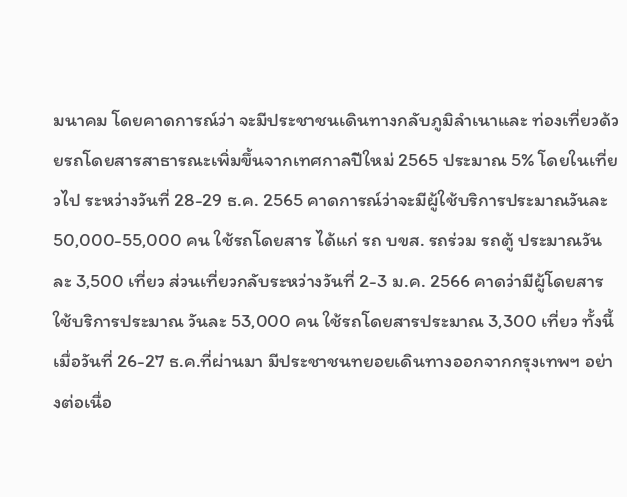มนาคม โดยคาดการณ์ว่า จะมีประชาชนเดินทางกลับภูมิลำเนาและ ท่องเที่ยวด้วยรถโดยสารสาธารณะเพิ่มขึ้นจากเทศกาลปีใหม่ 2565 ประมาณ 5% โดยในเที่ยวไป ระหว่างวันที่ 28-29 ธ.ค. 2565 คาดการณ์ว่าจะมีผู้ใช้บริการประมาณวันละ 50,000-55,000 คน ใช้รถโดยสาร ได้แก่ รถ บขส. รถร่วม รถตู้ ประมาณวันละ 3,500 เที่ยว ส่วนเที่ยวกลับระหว่างวันที่ 2-3 ม.ค. 2566 คาดว่ามีผู้โดยสารใช้บริการประมาณ วันละ 53,000 คน ใช้รถโดยสารประมาณ 3,300 เที่ยว ทั้งนี้ เมื่อวันที่ 26-27 ธ.ค.ที่ผ่านมา มีประชาชนทยอยเดินทางออกจากกรุงเทพฯ อย่างต่อเนื่อ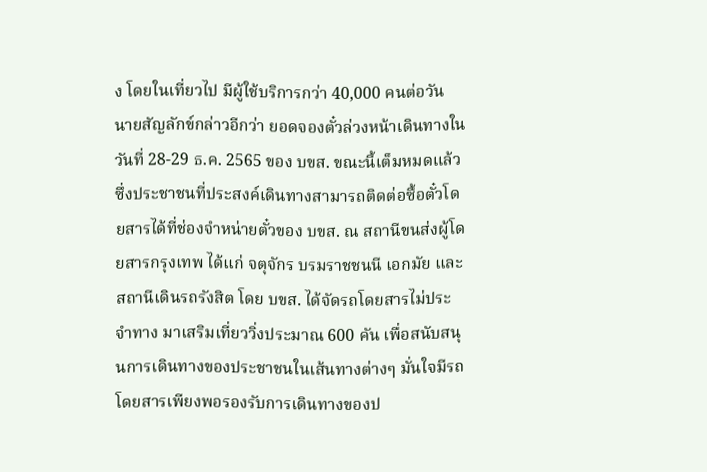ง โดยในเที่ยวไป มีผู้ใช้บริการกว่า 40,000 คนต่อวัน
นายสัญลักข์กล่าวอีกว่า ยอดจองตั๋วล่วงหน้าเดินทางในวันที่ 28-29 ธ.ค. 2565 ของ บขส. ขณะนี้เต็มหมดแล้ว ซึ่งประชาชนที่ประสงค์เดินทางสามารถติดต่อซื้อตั๋วโดยสารได้ที่ช่องจำหน่ายตั๋วของ บขส. ณ สถานีขนส่งผู้โดยสารกรุงเทพ ได้แก่ จตุจักร บรมราชชนนี เอกมัย และสถานีเดินรถรังสิต โดย บขส. ได้จัดรถโดยสารไม่ประจำทาง มาเสริมเที่ยววิ่งประมาณ 600 คัน เพื่อสนับสนุนการเดินทางของประชาชนในเส้นทางต่างๆ มั่นใจมีรถโดยสารเพียงพอรองรับการเดินทางของป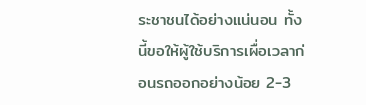ระชาชนได้อย่างแน่นอน ทั้งนี้ขอให้ผู้ใช้บริการเผื่อเวลาก่อนรถออกอย่างน้อย 2-3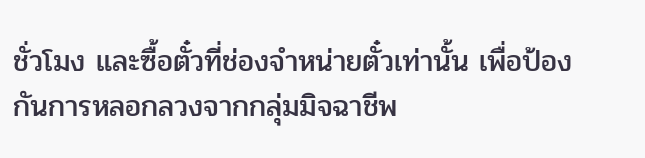ชั่วโมง และซื้อตั๋วที่ช่องจำหน่ายตั๋วเท่านั้น เพื่อป้องกันการหลอกลวงจากกลุ่มมิจฉาชีพ